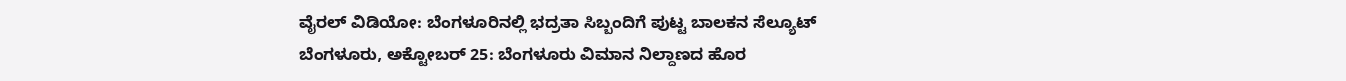ವೈರಲ್ ವಿಡಿಯೋ: ಬೆಂಗಳೂರಿನಲ್ಲಿ ಭದ್ರತಾ ಸಿಬ್ಬಂದಿಗೆ ಪುಟ್ಟ ಬಾಲಕನ ಸೆಲ್ಯೂಟ್
ಬೆಂಗಳೂರು, ಅಕ್ಟೋಬರ್ 25: ಬೆಂಗಳೂರು ವಿಮಾನ ನಿಲ್ದಾಣದ ಹೊರ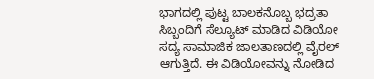ಭಾಗದಲ್ಲಿ ಪುಟ್ಟ ಬಾಲಕನೊಬ್ಬ ಭದ್ರತಾ ಸಿಬ್ಬಂದಿಗೆ ಸೆಲ್ಯೂಟ್ ಮಾಡಿದ ವಿಡಿಯೋ ಸದ್ಯ ಸಾಮಾಜಿಕ ಜಾಲತಾಣದಲ್ಲಿ ವೈರಲ್ ಆಗುತ್ತಿದೆ. ಈ ವಿಡಿಯೋವನ್ನು ನೋಡಿದ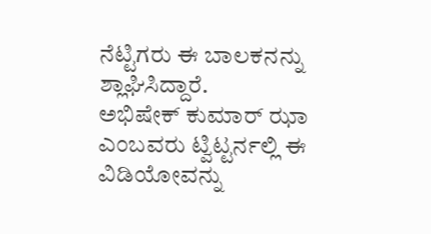ನೆಟ್ಟಿಗರು ಈ ಬಾಲಕನನ್ನು ಶ್ಲಾಘಿಸಿದ್ದಾರೆ.
ಅಭಿಷೇಕ್ ಕುಮಾರ್ ಝಾ ಎಂಬವರು ಟ್ವಿಟ್ಟರ್ನಲ್ಲಿ ಈ ವಿಡಿಯೋವನ್ನು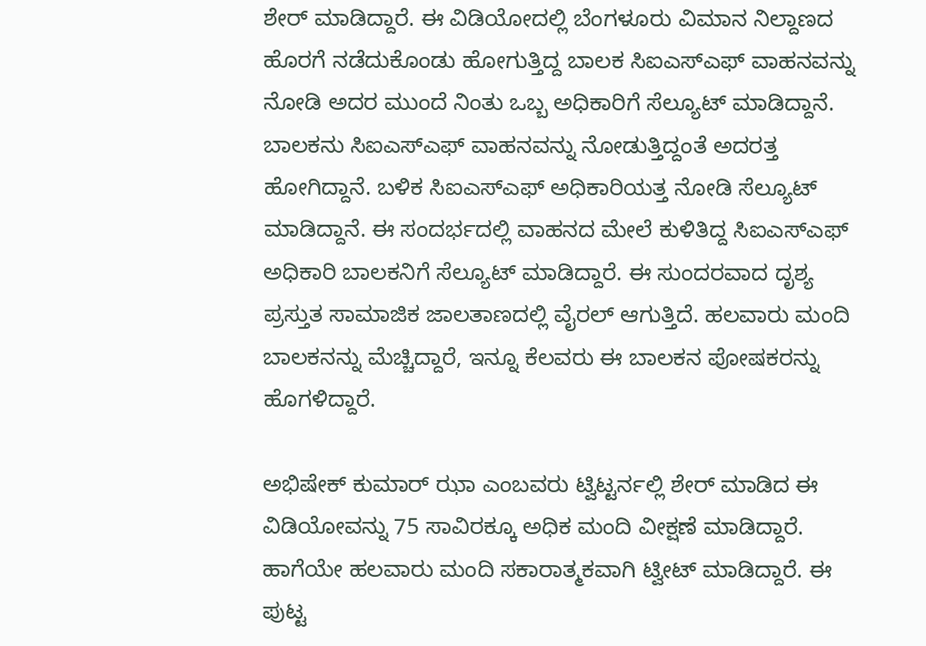ಶೇರ್ ಮಾಡಿದ್ದಾರೆ. ಈ ವಿಡಿಯೋದಲ್ಲಿ ಬೆಂಗಳೂರು ವಿಮಾನ ನಿಲ್ದಾಣದ ಹೊರಗೆ ನಡೆದುಕೊಂಡು ಹೋಗುತ್ತಿದ್ದ ಬಾಲಕ ಸಿಐಎಸ್ಎಫ್ ವಾಹನವನ್ನು ನೋಡಿ ಅದರ ಮುಂದೆ ನಿಂತು ಒಬ್ಬ ಅಧಿಕಾರಿಗೆ ಸೆಲ್ಯೂಟ್ ಮಾಡಿದ್ದಾನೆ.
ಬಾಲಕನು ಸಿಐಎಸ್ಎಫ್ ವಾಹನವನ್ನು ನೋಡುತ್ತಿದ್ದಂತೆ ಅದರತ್ತ ಹೋಗಿದ್ದಾನೆ. ಬಳಿಕ ಸಿಐಎಸ್ಎಫ್ ಅಧಿಕಾರಿಯತ್ತ ನೋಡಿ ಸೆಲ್ಯೂಟ್ ಮಾಡಿದ್ದಾನೆ. ಈ ಸಂದರ್ಭದಲ್ಲಿ ವಾಹನದ ಮೇಲೆ ಕುಳಿತಿದ್ದ ಸಿಐಎಸ್ಎಫ್ ಅಧಿಕಾರಿ ಬಾಲಕನಿಗೆ ಸೆಲ್ಯೂಟ್ ಮಾಡಿದ್ದಾರೆ. ಈ ಸುಂದರವಾದ ದೃಶ್ಯ ಪ್ರಸ್ತುತ ಸಾಮಾಜಿಕ ಜಾಲತಾಣದಲ್ಲಿ ವೈರಲ್ ಆಗುತ್ತಿದೆ. ಹಲವಾರು ಮಂದಿ ಬಾಲಕನನ್ನು ಮೆಚ್ಚಿದ್ದಾರೆ, ಇನ್ನೂ ಕೆಲವರು ಈ ಬಾಲಕನ ಪೋಷಕರನ್ನು ಹೊಗಳಿದ್ದಾರೆ.

ಅಭಿಷೇಕ್ ಕುಮಾರ್ ಝಾ ಎಂಬವರು ಟ್ವಿಟ್ಟರ್ನಲ್ಲಿ ಶೇರ್ ಮಾಡಿದ ಈ ವಿಡಿಯೋವನ್ನು 75 ಸಾವಿರಕ್ಕೂ ಅಧಿಕ ಮಂದಿ ವೀಕ್ಷಣೆ ಮಾಡಿದ್ದಾರೆ. ಹಾಗೆಯೇ ಹಲವಾರು ಮಂದಿ ಸಕಾರಾತ್ಮಕವಾಗಿ ಟ್ವೀಟ್ ಮಾಡಿದ್ದಾರೆ. ಈ ಪುಟ್ಟ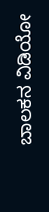ಬಾಲಕನ ವಿಡಿಯೋ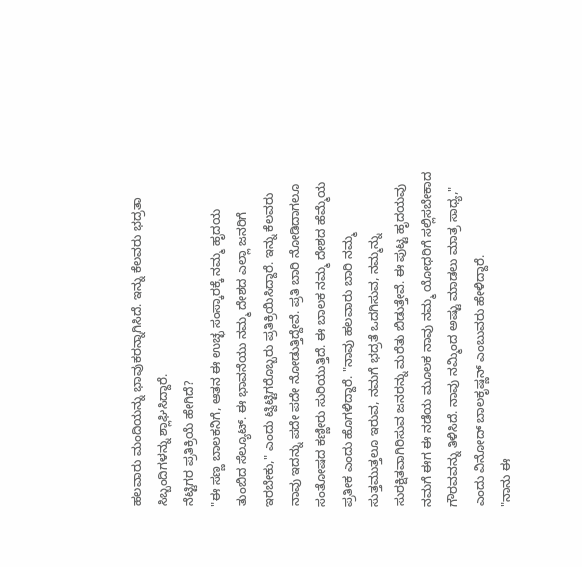ಹಲವಾರು ಮಂದಿಯನ್ನು ಭಾವುಕರನ್ನಾಗಿಸಿದೆ. ಇನ್ನು ಕೆಲವರು ಭದ್ರತಾ ಸಿಬ್ಬಂದಿಗಳನ್ನು ಶ್ಲಾಘಿಸಿದ್ದಾರೆ.
ನೆಟ್ಟಿಗರ ಪ್ರತಿಕ್ರಿಯೆ ಹೇಗಿದೆ?
"ಈ ಸಣ್ಣ ಬಾಲಕನಿಗೆ, ಆತನ ಈ ಉಚ್ಛ ಸಂಸ್ಕಾರಕ್ಕೆ ನಮ್ಮ ಹೃದಯ ತುಂಬಿದ ಸೆಲ್ಯೂಟ್. ಈ ಭಾವನೆಯು ನಮ್ಮ ದೇಶದ ಎಲ್ಲಾ ಜನರಿಗೆ ಇರಬೇಕು," ಎಂದು ಟ್ವಿಟ್ಟಿಗರೊಬ್ಬರು ಪ್ರತಿಕ್ರಿಯಿಸಿದ್ದಾರೆ. ಇನ್ನು ಕೆಲವರು ನಾವು ಇದನ್ನು ಪದೇ ಪದೇ ನೋಡುತ್ತಿದ್ದೇವೆ. ಪ್ರತಿ ಬಾರಿ ನೋಡಿದಾಗಲೂ ಸಂತೋಷದ ಕಣ್ಣೀರು ಸುರಿಯುತ್ತಿದೆ. ಈ ಬಾಲಕ ನಮ್ಮ ದೇಶದ ಹೆಮ್ಮೆಯ ಪ್ರತೀಕ ಎಂದು ಹೊಗಳಿದ್ದಾರೆ. "ನಾವು ಹಲವಾರು ಬಾರಿ ನಮ್ಮ ಸುತ್ತಮುತ್ತಲೂ ಇರುವ, ನಮಗೆ ಭದ್ರತೆ ಒದಗಿಸುವ, ನಮ್ಮನ್ನು ಸುರಕ್ಷಿತವಾಗಿರಿಸುವ ಜನರನ್ನು ಮರೆತು ಬಿಡುತ್ತೇವೆ. ಈ ಪುಟ್ಟ ಹೃದಯವು ನಮಗೆ ಈಗ ಈ ನಡೆಯ ಮೂಲಕ ನಾವು ನಮ್ಮ ಯೋಧರಿಗೆ ಸಲ್ಲಿಸಬೇಕಾದ ಗೌರವವನ್ನು ತಿಳಿಸಿದೆ. ನಾವು ನಮ್ಮಿಂದ ಅಷ್ಟು ಮಾಡಲು ಮಾತ್ರ ಸಾಧ್ಯ," ಎಂದು ವಿನೋದ್ ಬಾಲಕೃಷ್ಣನ್ ಎಂಬುವರು ಹೇಳಿದ್ದಾರೆ.
"ನಾನು ಈ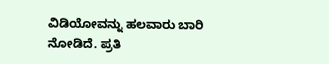ವಿಡಿಯೋವನ್ನು ಹಲವಾರು ಬಾರಿ ನೋಡಿದೆ. ಪ್ರತಿ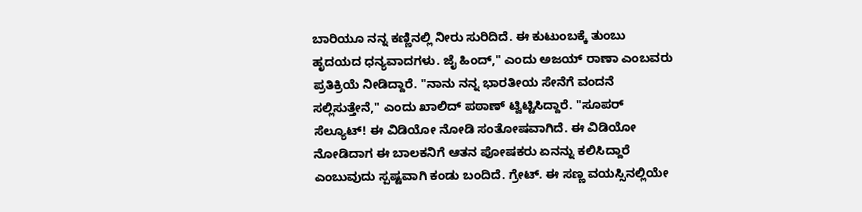ಬಾರಿಯೂ ನನ್ನ ಕಣ್ಣಿನಲ್ಲಿ ನೀರು ಸುರಿದಿದೆ. ಈ ಕುಟುಂಬಕ್ಕೆ ತುಂಬು ಹೃದಯದ ಧನ್ಯವಾದಗಳು. ಜೈ ಹಿಂದ್," ಎಂದು ಅಜಯ್ ರಾಣಾ ಎಂಬವರು ಪ್ರತಿಕ್ರಿಯೆ ನೀಡಿದ್ದಾರೆ. "ನಾನು ನನ್ನ ಭಾರತೀಯ ಸೇನೆಗೆ ವಂದನೆ ಸಲ್ಲಿಸುತ್ತೇನೆ," ಎಂದು ಖಾಲಿದ್ ಪಠಾಣ್ ಟ್ವಿಟ್ಟಿಸಿದ್ದಾರೆ. "ಸೂಪರ್ ಸೆಲ್ಯೂಟ್! ಈ ವಿಡಿಯೋ ನೋಡಿ ಸಂತೋಷವಾಗಿದೆ. ಈ ವಿಡಿಯೋ ನೋಡಿದಾಗ ಈ ಬಾಲಕನಿಗೆ ಆತನ ಪೋಷಕರು ಏನನ್ನು ಕಲಿಸಿದ್ದಾರೆ ಎಂಬುವುದು ಸ್ಪಷ್ಟವಾಗಿ ಕಂಡು ಬಂದಿದೆ. ಗ್ರೇಟ್. ಈ ಸಣ್ಣ ವಯಸ್ಸಿನಲ್ಲಿಯೇ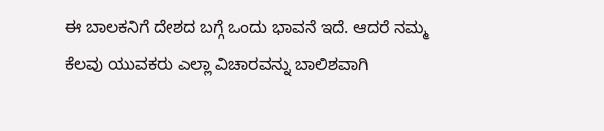ಈ ಬಾಲಕನಿಗೆ ದೇಶದ ಬಗ್ಗೆ ಒಂದು ಭಾವನೆ ಇದೆ. ಆದರೆ ನಮ್ಮ ಕೆಲವು ಯುವಕರು ಎಲ್ಲಾ ವಿಚಾರವನ್ನು ಬಾಲಿಶವಾಗಿ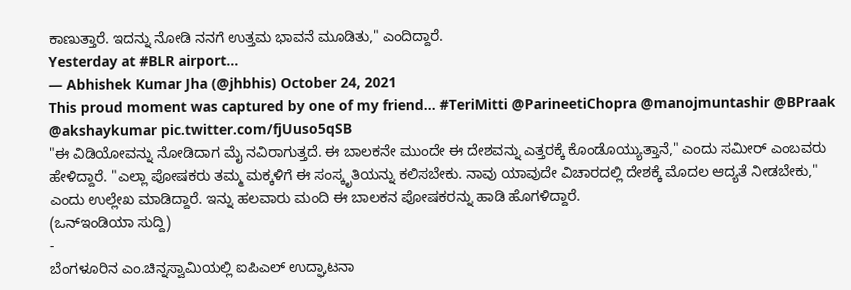ಕಾಣುತ್ತಾರೆ. ಇದನ್ನು ನೋಡಿ ನನಗೆ ಉತ್ತಮ ಭಾವನೆ ಮೂಡಿತು," ಎಂದಿದ್ದಾರೆ.
Yesterday at #BLR airport...
— Abhishek Kumar Jha (@jhbhis) October 24, 2021
This proud moment was captured by one of my friend... #TeriMitti @ParineetiChopra @manojmuntashir @BPraak @akshaykumar pic.twitter.com/fjUuso5qSB
"ಈ ವಿಡಿಯೋವನ್ನು ನೋಡಿದಾಗ ಮೈ ನವಿರಾಗುತ್ತದೆ. ಈ ಬಾಲಕನೇ ಮುಂದೇ ಈ ದೇಶವನ್ನು ಎತ್ತರಕ್ಕೆ ಕೊಂಡೊಯ್ಯುತ್ತಾನೆ," ಎಂದು ಸಮೀರ್ ಎಂಬವರು ಹೇಳಿದ್ದಾರೆ. "ಎಲ್ಲಾ ಪೋಷಕರು ತಮ್ಮ ಮಕ್ಕಳಿಗೆ ಈ ಸಂಸ್ಕೃತಿಯನ್ನು ಕಲಿಸಬೇಕು. ನಾವು ಯಾವುದೇ ವಿಚಾರದಲ್ಲಿ ದೇಶಕ್ಕೆ ಮೊದಲ ಆದ್ಯತೆ ನೀಡಬೇಕು," ಎಂದು ಉಲ್ಲೇಖ ಮಾಡಿದ್ದಾರೆ. ಇನ್ನು ಹಲವಾರು ಮಂದಿ ಈ ಬಾಲಕನ ಪೋಷಕರನ್ನು ಹಾಡಿ ಹೊಗಳಿದ್ದಾರೆ.
(ಒನ್ಇಂಡಿಯಾ ಸುದ್ದಿ)
-
ಬೆಂಗಳೂರಿನ ಎಂ.ಚಿನ್ನಸ್ವಾಮಿಯಲ್ಲಿ ಐಪಿಎಲ್ ಉದ್ಘಾಟನಾ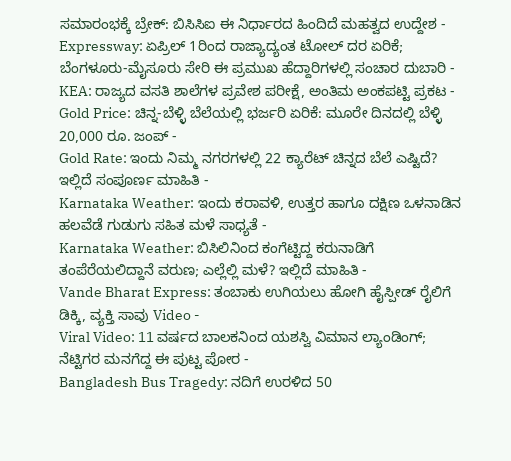ಸಮಾರಂಭಕ್ಕೆ ಬ್ರೇಕ್: ಬಿಸಿಸಿಐ ಈ ನಿರ್ಧಾರದ ಹಿಂದಿದೆ ಮಹತ್ವದ ಉದ್ದೇಶ -
Expressway: ಏಪ್ರಿಲ್ 1ರಿಂದ ರಾಜ್ಯಾದ್ಯಂತ ಟೋಲ್ ದರ ಏರಿಕೆ; ಬೆಂಗಳೂರು-ಮೈಸೂರು ಸೇರಿ ಈ ಪ್ರಮುಖ ಹೆದ್ದಾರಿಗಳಲ್ಲಿ ಸಂಚಾರ ದುಬಾರಿ -
KEA: ರಾಜ್ಯದ ವಸತಿ ಶಾಲೆಗಳ ಪ್ರವೇಶ ಪರೀಕ್ಷೆ, ಅಂತಿಮ ಅಂಕಪಟ್ಟಿ ಪ್ರಕಟ -
Gold Price: ಚಿನ್ನ-ಬೆಳ್ಳಿ ಬೆಲೆಯಲ್ಲಿ ಭರ್ಜರಿ ಏರಿಕೆ: ಮೂರೇ ದಿನದಲ್ಲಿ ಬೆಳ್ಳಿ 20,000 ರೂ. ಜಂಪ್ -
Gold Rate: ಇಂದು ನಿಮ್ಮ ನಗರಗಳಲ್ಲಿ 22 ಕ್ಯಾರೆಟ್ ಚಿನ್ನದ ಬೆಲೆ ಎಷ್ಟಿದೆ? ಇಲ್ಲಿದೆ ಸಂಪೂರ್ಣ ಮಾಹಿತಿ -
Karnataka Weather: ಇಂದು ಕರಾವಳಿ, ಉತ್ತರ ಹಾಗೂ ದಕ್ಷಿಣ ಒಳನಾಡಿನ ಹಲವೆಡೆ ಗುಡುಗು ಸಹಿತ ಮಳೆ ಸಾಧ್ಯತೆ -
Karnataka Weather: ಬಿಸಿಲಿನಿಂದ ಕಂಗೆಟ್ಟಿದ್ದ ಕರುನಾಡಿಗೆ ತಂಪೆರೆಯಲಿದ್ದಾನೆ ವರುಣ; ಎಲ್ಲೆಲ್ಲಿ ಮಳೆ? ಇಲ್ಲಿದೆ ಮಾಹಿತಿ -
Vande Bharat Express: ತಂಬಾಕು ಉಗಿಯಲು ಹೋಗಿ ಹೈಸ್ಪೀಡ್ ರೈಲಿಗೆ ಡಿಕ್ಕಿ, ವ್ಯಕ್ತಿ ಸಾವು Video -
Viral Video: 11 ವರ್ಷದ ಬಾಲಕನಿಂದ ಯಶಸ್ವಿ ವಿಮಾನ ಲ್ಯಾಂಡಿಂಗ್; ನೆಟ್ಟಿಗರ ಮನಗೆದ್ದ ಈ ಪುಟ್ಟ ಪೋರ -
Bangladesh Bus Tragedy: ನದಿಗೆ ಉರಳಿದ 50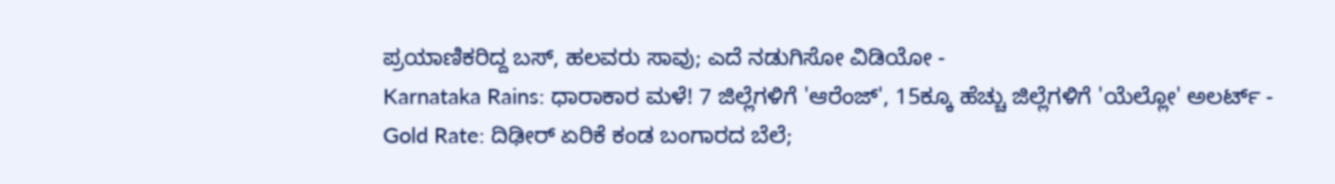ಪ್ರಯಾಣಿಕರಿದ್ದ ಬಸ್, ಹಲವರು ಸಾವು; ಎದೆ ನಡುಗಿಸೋ ವಿಡಿಯೋ -
Karnataka Rains: ಧಾರಾಕಾರ ಮಳೆ! 7 ಜಿಲ್ಲೆಗಳಿಗೆ 'ಆರೆಂಜ್', 15ಕ್ಕೂ ಹೆಚ್ಚು ಜಿಲ್ಲೆಗಳಿಗೆ 'ಯೆಲ್ಲೋ' ಅಲರ್ಟ್ -
Gold Rate: ದಿಢೀರ್ ಏರಿಕೆ ಕಂಡ ಬಂಗಾರದ ಬೆಲೆ;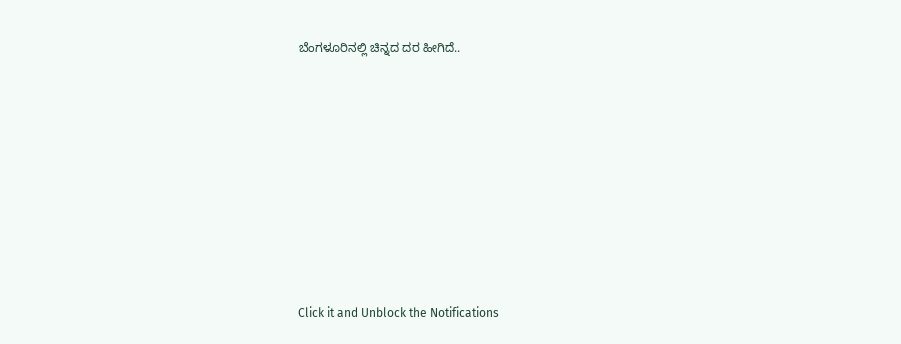ಬೆಂಗಳೂರಿನಲ್ಲಿ ಚಿನ್ನದ ದರ ಹೀಗಿದೆ..












Click it and Unblock the Notifications